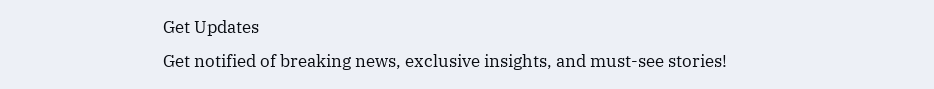Get Updates
Get notified of breaking news, exclusive insights, and must-see stories!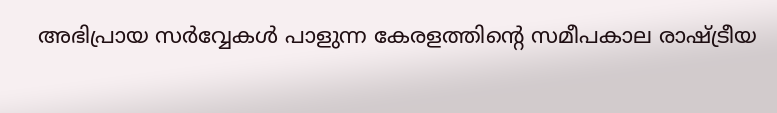അഭിപ്രായ സര്‍വ്വേകള്‍ പാളുന്ന കേരളത്തിന്‍റെ സമീപകാല രാഷ്ട്രീയ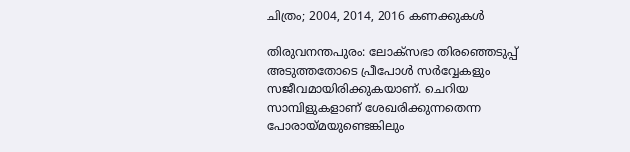ചിത്രം; 2004, 2014, 2016 കണക്കുകള്‍

തിരുവനന്തപുരം: ലോക്സഭാ തിരഞ്ഞെടുപ്പ് അടുത്തതോടെ പ്രീപോള്‍ സര്‍വ്വേകളും സജീവമായിരിക്കുകയാണ്. ചെറിയ സാമ്പിളുകളാണ് ശേഖരിക്കുന്നതെന്ന പോരായ്മയുണ്ടെങ്കിലും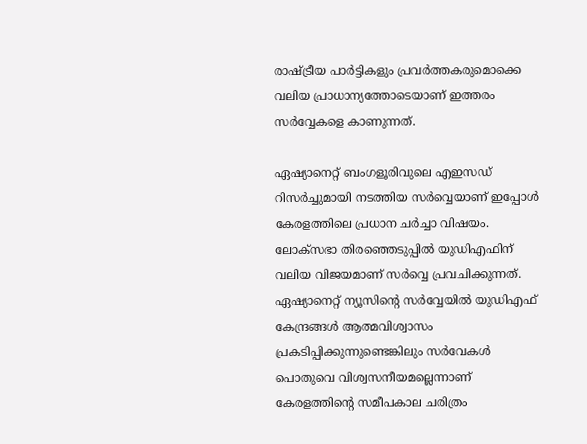രാഷ്ട്രീയ പാര്‍ട്ടികളും പ്രവര്‍ത്തകരുമൊക്കെ വലിയ പ്രാധാന്യത്തോടെയാണ് ഇത്തരം സര്‍വ്വേകളെ കാണുന്നത്.

ഏഷ്യാനെറ്റ് ബംഗളൂരിവുലെ എഇസഡ് റിസര്‍ച്ചുമായി നടത്തിയ സര്‍വ്വെയാണ് ഇപ്പോള്‍ കേരളത്തിലെ പ്രധാന ചര്‍ച്ചാ വിഷയം. ലോക്സഭാ തിരഞ്ഞെടുപ്പില്‍ യുഡിഎഫിന് വലിയ വിജയമാണ് സര്‍വ്വെ പ്രവചിക്കുന്നത്. ഏഷ്യാനെറ്റ് ന്യൂസിന്‍റെ സര്‍വ്വേയില്‍ യുഡിഎഫ് കേന്ദ്രങ്ങള്‍ ആത്മവിശ്വാസം പ്രകടിപ്പിക്കുന്നുണ്ടെങ്കിലും സര്‍വേകള്‍ പൊതുവെ വിശ്വസനീയമല്ലെന്നാണ് കേരളത്തിന്‍റെ സമീപകാല ചരിത്രം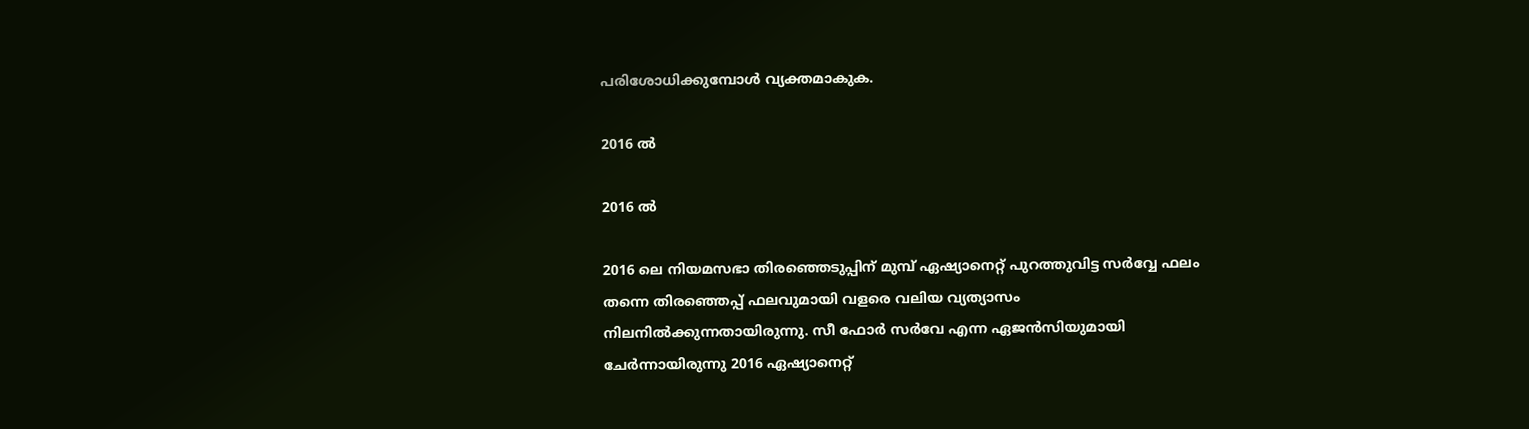പരിശോധിക്കുമ്പോള്‍ വ്യക്തമാകുക.

2016 ല്‍

2016 ല്‍

2016 ലെ നിയമസഭാ തിരഞ്ഞെടുപ്പിന് മുമ്പ് ഏഷ്യാനെറ്റ് പുറത്തുവിട്ട സര്‍വ്വേ ഫലം തന്നെ തിരഞ്ഞെപ്പ് ഫലവുമായി വളരെ വലിയ വ്യത്യാസം നിലനില്‍ക്കുന്നതായിരുന്നു. സീ ഫോര്‍ സര്‍വേ എന്ന ഏജന്‍സിയുമായി ചേര്‍ന്നായിരുന്നു 2016 ഏഷ്യാനെറ്റ്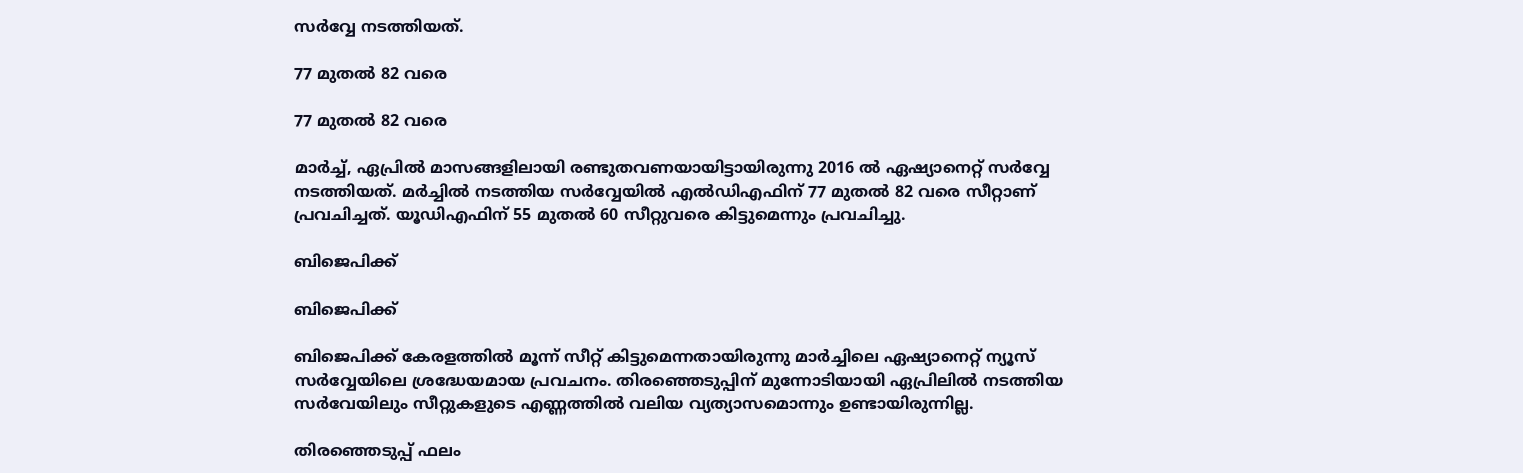സര്‍വ്വേ നടത്തിയത്.

77 മുതല്‍ 82 വരെ

77 മുതല്‍ 82 വരെ

മാര്‍ച്ച്, ഏപ്രില്‍ മാസങ്ങളിലായി രണ്ടുതവണയായിട്ടായിരുന്നു 2016 ല്‍ ഏഷ്യാനെറ്റ് സര്‍വ്വേ നടത്തിയത്. മര്‍ച്ചില്‍ നടത്തിയ സര്‍വ്വേയില്‍ എല്‍ഡിഎഫിന് 77 മുതല്‍ 82 വരെ സീറ്റാണ് പ്രവചിച്ചത്. യൂഡിഎഫിന് 55 മുതല്‍ 60 സീറ്റുവരെ കിട്ടുമെന്നും പ്രവചിച്ചു.

ബിജെപിക്ക്

ബിജെപിക്ക്

ബിജെപിക്ക് കേരളത്തില്‍ മൂന്ന് സീറ്റ് കിട്ടുമെന്നതായിരുന്നു മാര്‍ച്ചിലെ ഏഷ്യാനെറ്റ് ന്യൂസ് സര്‍വ്വേയിലെ ശ്രദ്ധേയമായ പ്രവചനം. തിരഞ്ഞെടുപ്പിന് മുന്നോടിയായി ഏപ്രിലില്‍ നടത്തിയ സര്‍വേയിലും സീറ്റുകളുടെ എണ്ണത്തില്‍ വലിയ വ്യത്യാസമൊന്നും ഉണ്ടായിരുന്നില്ല.

തിരഞ്ഞെടുപ്പ് ഫലം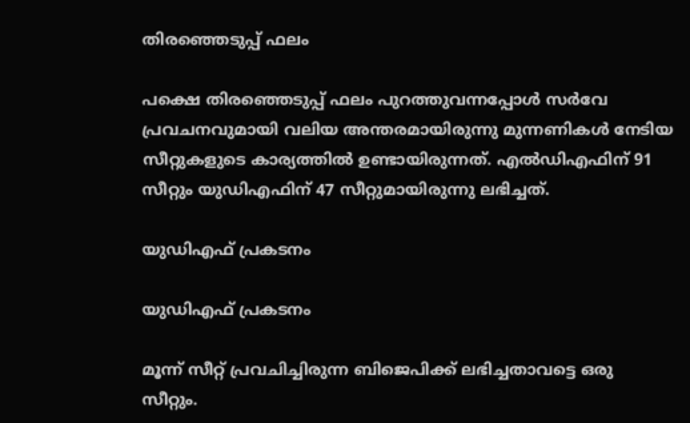തിരഞ്ഞെടുപ്പ് ഫലം

പക്ഷെ തിരഞ്ഞെടുപ്പ് ഫലം പുറത്തുവന്നപ്പോള്‍ സര്‍വേ പ്രവചനവുമായി വലിയ അന്തരമായിരുന്നു മുന്നണികള്‍ നേടിയ സീറ്റുകളുടെ കാര്യത്തില്‍ ഉണ്ടായിരുന്നത്. എല്‍ഡിഎഫിന് 91 സീറ്റും യുഡിഎഫിന് 47 സീറ്റുമായിരുന്നു ലഭിച്ചത്.

യുഡിഎഫ് പ്രകടനം

യുഡിഎഫ് പ്രകടനം

മൂന്ന് സീറ്റ് പ്രവചിച്ചിരുന്ന ബിജെപിക്ക് ലഭിച്ചതാവട്ടെ ഒരു സീറ്റും.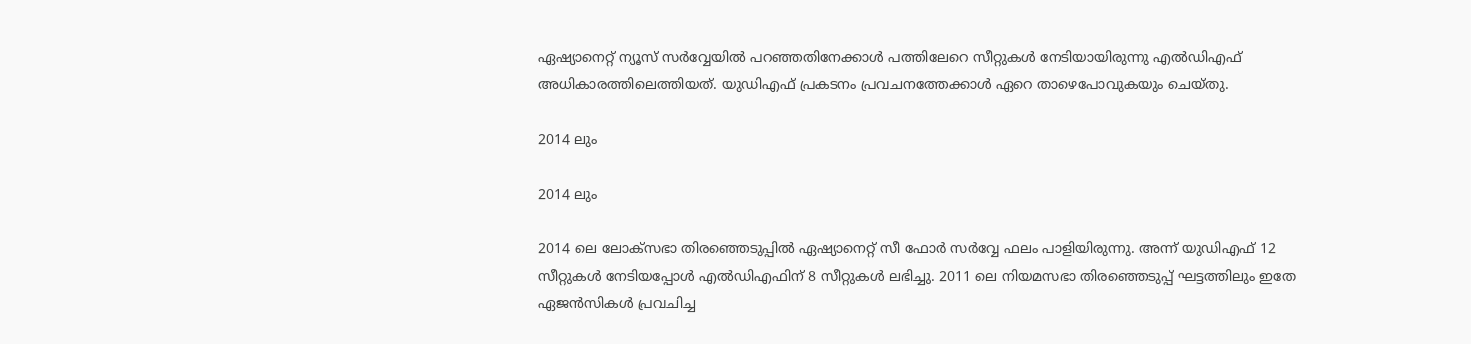ഏഷ്യാനെറ്റ് ന്യൂസ് സര്‍വ്വേയില്‍ പറഞ്ഞതിനേക്കാള്‍ പത്തിലേറെ സീറ്റുകള്‍ നേടിയായിരുന്നു എല്‍ഡിഎഫ് അധികാരത്തിലെത്തിയത്. യുഡിഎഫ് പ്രകടനം പ്രവചനത്തേക്കാള്‍ ഏറെ താഴെപോവുകയും ചെയ്തു.

2014 ലും

2014 ലും

2014 ലെ ലോക്സഭാ തിരഞ്ഞെടുപ്പില്‍ ഏഷ്യാനെറ്റ് സീ ഫോര്‍ സര്‍വ്വേ ഫലം പാളിയിരുന്നു. അന്ന് യുഡിഎഫ് 12 സീറ്റുകള്‍ നേടിയപ്പോള്‍ എല്‍ഡിഎഫിന് 8 സീറ്റുകള്‍ ലഭിച്ചു. 2011 ലെ നിയമസഭാ തിരഞ്ഞെടുപ്പ് ഘട്ടത്തിലും ഇതേ ഏജന്‍സികള്‍ പ്രവചിച്ച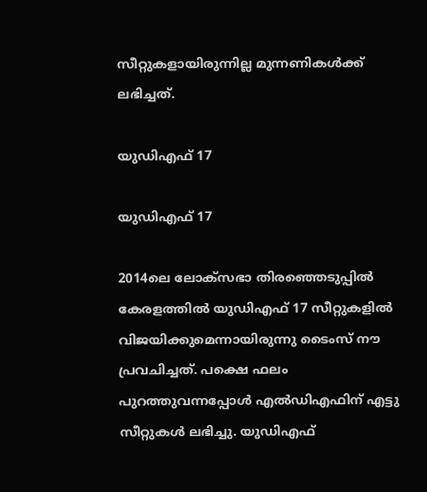സീറ്റുകളായിരുന്നില്ല മുന്നണികള്‍ക്ക് ലഭിച്ചത്.

യുഡിഎഫ് 17

യുഡിഎഫ് 17

2014ലെ ലോക്സഭാ തിരഞ്ഞെടുപ്പില്‍ കേരളത്തില്‍ യുഡിഎഫ് 17 സീറ്റുകളില്‍ വിജയിക്കുമെന്നായിരുന്നു ടൈംസ് നൗ പ്രവചിച്ചത്. പക്ഷെ ഫലം പുറത്തുവന്നപ്പോള്‍ എല്‍ഡിഎഫിന് എട്ടു സീറ്റുകള്‍ ലഭിച്ചു. യുഡിഎഫ്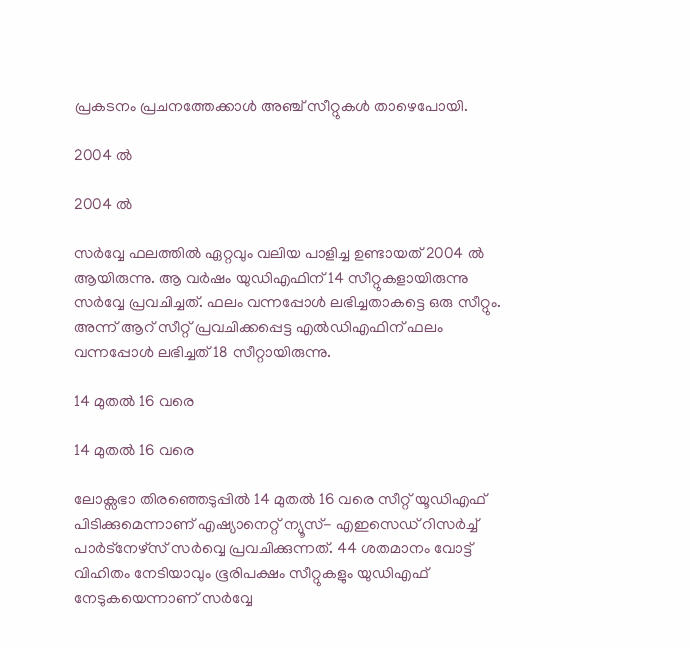പ്രകടനം പ്രചനത്തേക്കാള്‍ അഞ്ച് സീറ്റുകള്‍ താഴെപോയി.

2004 ല്‍

2004 ല്‍

സര്‍വ്വേ ഫലത്തില്‍ ഏറ്റവും വലിയ പാളിച്ച ഉണ്ടായത് 2004 ല്‍ ആയിരുന്നു. ആ വര്‍ഷം യുഡിഎഫിന് 14 സീറ്റുകളായിരുന്നു സര്‍വ്വേ പ്രവചിച്ചത്. ഫലം വന്നപ്പോള്‍ ലഭിച്ചതാകട്ടെ ഒരു സീറ്റും. അന്ന് ആറ് സീറ്റ് പ്രവചിക്കപ്പെട്ട എല്‍ഡിഎഫിന് ഫലം വന്നപ്പോള്‍ ലഭിച്ചത് 18 സീറ്റായിരുന്നു.

14 മുതല്‍ 16 വരെ

14 മുതല്‍ 16 വരെ

ലോക്സഭാ തിരഞ്ഞെടുപ്പില്‍ 14 മുതല്‍ 16 വരെ സീറ്റ് യൂഡിഎഫ് പിടിക്കുമെന്നാണ് എഷ്യാനെറ്റ് ന്യൂസ്- എഇസെഡ് റിസര്‍ച്ച് പാര്‍ട്നേഴ്സ് സര്‍വ്വെ പ്രവചിക്കുന്നത്. 44 ശതമാനം വോട്ട് വിഹിതം നേടിയാവും ഭൂരിപക്ഷം സീറ്റുകളും യുഡിഎഫ് നേടുകയെന്നാണ് സര്‍വ്വേ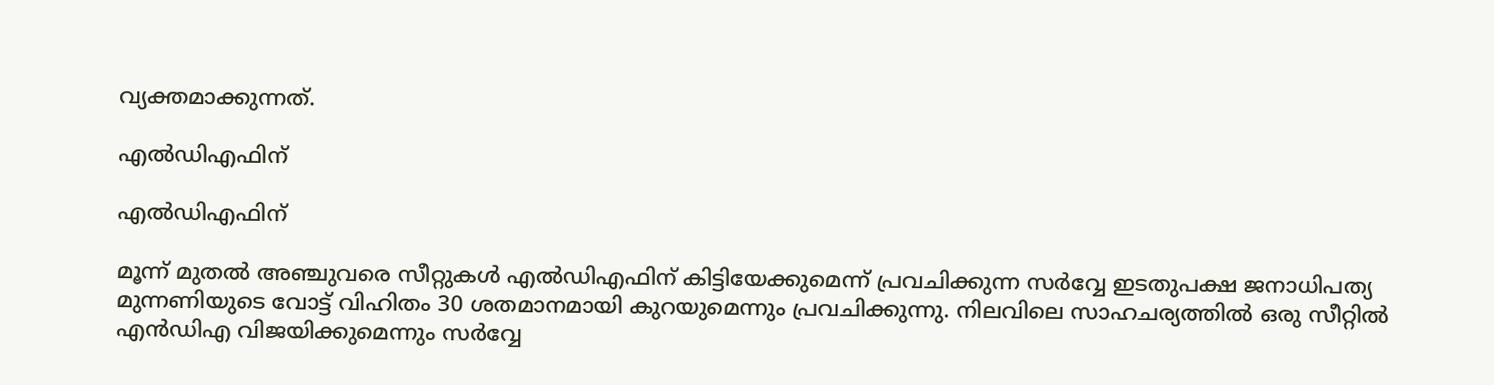വ്യക്തമാക്കുന്നത്.

എല്‍ഡിഎഫിന്

എല്‍ഡിഎഫിന്

മൂന്ന് മുതല്‍ അഞ്ചുവരെ സീറ്റുകള്‍ എല്‍ഡിഎഫിന് കിട്ടിയേക്കുമെന്ന് പ്രവചിക്കുന്ന സര്‍വ്വേ ഇടതുപക്ഷ ജനാധിപത്യ മുന്നണിയുടെ വോട്ട് വിഹിതം 30 ശതമാനമായി കുറയുമെന്നും പ്രവചിക്കുന്നു. നിലവിലെ സാഹചര്യത്തില്‍ ഒരു സീറ്റില്‍ എന്‍ഡിഎ വിജയിക്കുമെന്നും സര്‍വ്വേ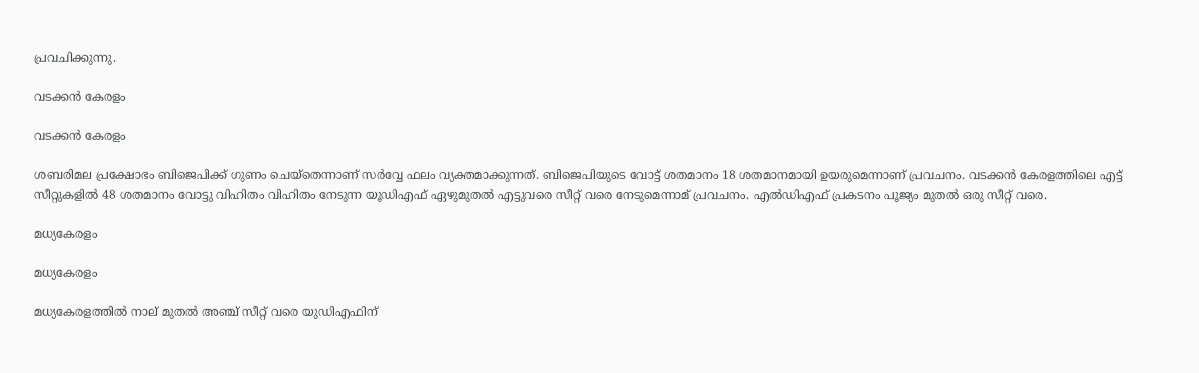പ്രവചിക്കുന്നു.

വടക്കന്‍ കേരളം

വടക്കന്‍ കേരളം

ശബരിമല പ്രക്ഷോഭം ബിജെപിക്ക് ഗുണം ചെയ്തെന്നാണ് സര്‍വ്വേ ഫലം വ്യക്തമാക്കുന്നത്. ബിജെപിയുടെ വോട്ട് ശതമാനം 18 ശതമാനമായി ഉയരുമെന്നാണ് പ്രവചനം. വടക്കന്‍ കേരളത്തിലെ എട്ട് സീറ്റുകളില്‍ 48 ശതമാനം വോട്ടു വിഹിതം വിഹിതം നേടുന്ന യൂഡിഎഫ് ഏഴുമുതല്‍ എട്ടുവരെ സീറ്റ് വരെ നേടുമെന്നാമ് പ്രവചനം. എല്‍ഡിഎഫ് പ്രകടനം പൂജ്യം മുതല്‍ ഒരു സീറ്റ് വരെ.

മധ്യകേരളം

മധ്യകേരളം

മധ്യകേരളത്തിൽ നാല് മുതൽ അഞ്ച് സീറ്റ് വരെ യുഡിഎഫിന്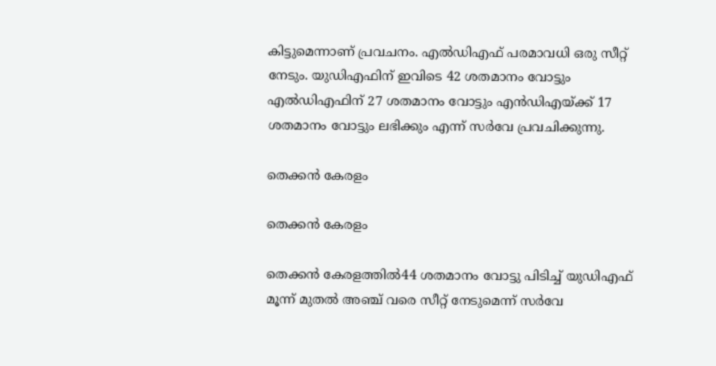കിട്ടുമെന്നാണ് പ്രവചനം. എൽഡിഎഫ് പരമാവധി ഒരു സീറ്റ് നേടും. യുഡിഎഫിന് ഇവിടെ 42 ശതമാനം വോട്ടും എല്‍ഡിഎഫിന് 27 ശതമാനം വോട്ടും എന്‍ഡിഎയ്ക്ക് 17 ശതമാനം വോട്ടും ലഭിക്കും എന്ന് സര്‍വേ പ്രവചിക്കുന്നു.

തെക്കന്‍ കേരളം

തെക്കന്‍ കേരളം

തെക്കന്‍ കേരളത്തില്‍44 ശതമാനം വോട്ടു പിടിച്ച് യുഡിഎഫ് മൂന്ന് മുതല്‍ അ‍ഞ്ച് വരെ സീറ്റ് നേടുമെന്ന് സര്‍വേ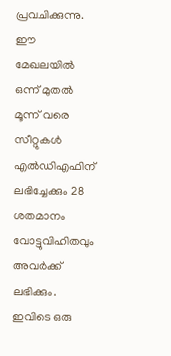പ്രവചിക്കുന്നു. ഈ മേഖലയില്‍ ഒന്ന് മുതല്‍ മൂന്ന് വരെ സീറ്റുകള്‍ എല്‍ഡിഎഫിന് ലഭിച്ചേക്കും 28 ശതമാനം വോട്ടുവിഹിതവും അവര്‍ക്ക് ലഭിക്കും. ഇവിടെ ഒരു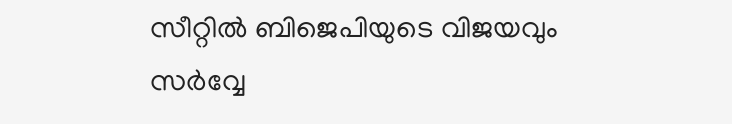സീറ്റില്‍ ബിജെപിയുടെ വിജയവും സര്‍വ്വേ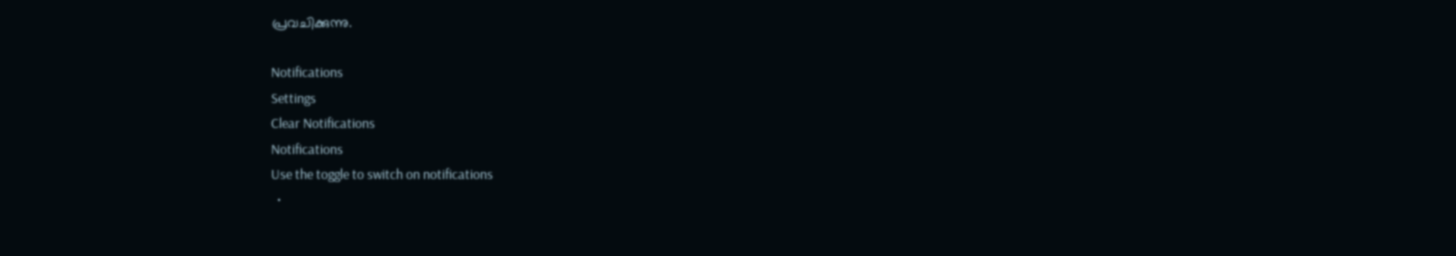പ്രവചിക്കുന്നു.

Notifications
Settings
Clear Notifications
Notifications
Use the toggle to switch on notifications
  •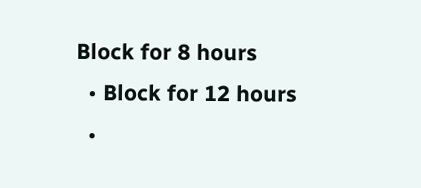Block for 8 hours
  • Block for 12 hours
  •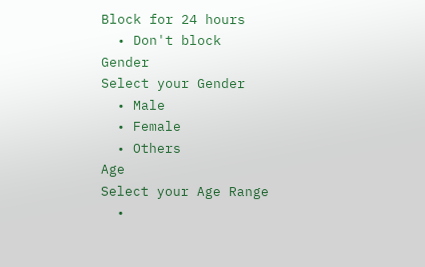Block for 24 hours
  • Don't block
Gender
Select your Gender
  • Male
  • Female
  • Others
Age
Select your Age Range
  •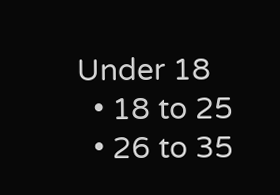Under 18
  • 18 to 25
  • 26 to 35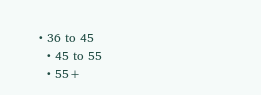• 36 to 45
  • 45 to 55
  • 55+